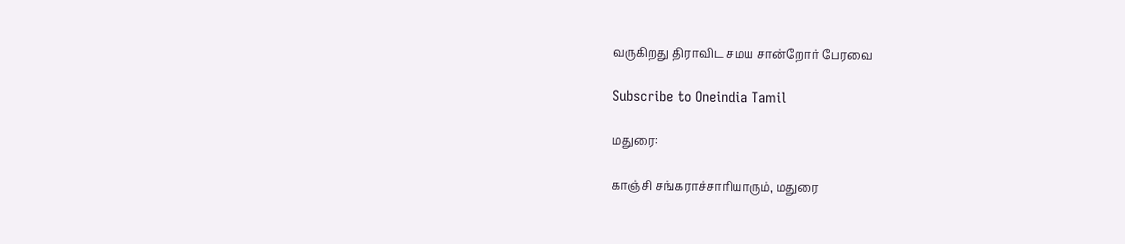வருகிறது திராவிட சமய சான்றோர் பேரவை

Subscribe to Oneindia Tamil

மதுரை:

காஞ்சி சங்கராச்சாரியாரும், மதுரை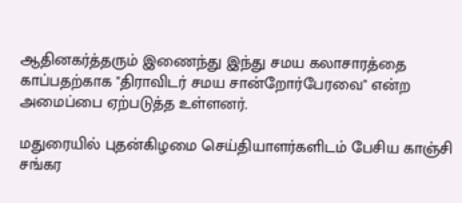ஆதினகர்த்தரும் இணைந்து இந்து சமய கலாசாரத்தை காப்பதற்காக "திராவிடர் சமய சான்றோர்பேரவை" என்ற அமைப்பை ஏற்படுத்த உள்ளனர்.

மதுரையில் புதன்கிழமை செய்தியாளர்களிடம் பேசிய காஞ்சி சங்கர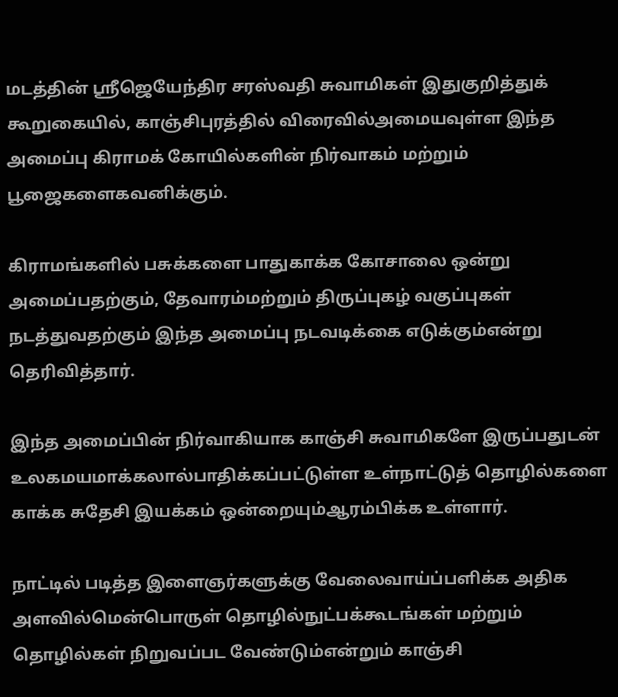மடத்தின் ஸ்ரீஜெயேந்திர சரஸ்வதி சுவாமிகள் இதுகுறித்துக் கூறுகையில், காஞ்சிபுரத்தில் விரைவில்அமையவுள்ள இந்த அமைப்பு கிராமக் கோயில்களின் நிர்வாகம் மற்றும் பூஜைகளைகவனிக்கும்.

கிராமங்களில் பசுக்களை பாதுகாக்க கோசாலை ஒன்று அமைப்பதற்கும், தேவாரம்மற்றும் திருப்புகழ் வகுப்புகள் நடத்துவதற்கும் இந்த அமைப்பு நடவடிக்கை எடுக்கும்என்று தெரிவித்தார்.

இந்த அமைப்பின் நிர்வாகியாக காஞ்சி சுவாமிகளே இருப்பதுடன் உலகமயமாக்கலால்பாதிக்கப்பட்டுள்ள உள்நாட்டுத் தொழில்களை காக்க சுதேசி இயக்கம் ஒன்றையும்ஆரம்பிக்க உள்ளார்.

நாட்டில் படித்த இளைஞர்களுக்கு வேலைவாய்ப்பளிக்க அதிக அளவில்மென்பொருள் தொழில்நுட்பக்கூடங்கள் மற்றும் தொழில்கள் நிறுவப்பட வேண்டும்என்றும் காஞ்சி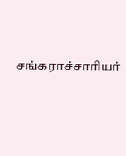சங்கராச்சாரியர்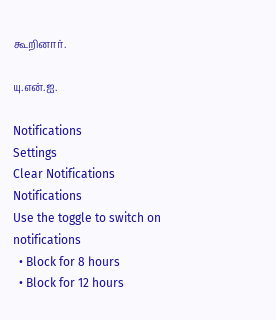கூறினார்.

யு.என்.ஐ.

Notifications
Settings
Clear Notifications
Notifications
Use the toggle to switch on notifications
  • Block for 8 hours
  • Block for 12 hours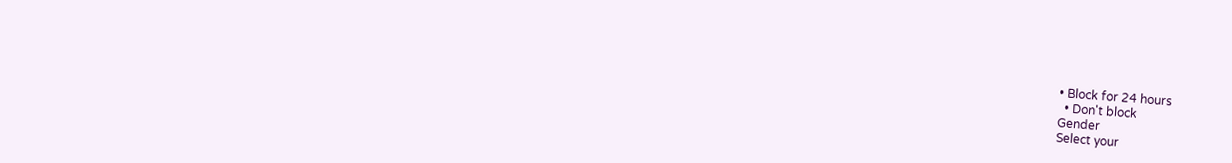• Block for 24 hours
  • Don't block
Gender
Select your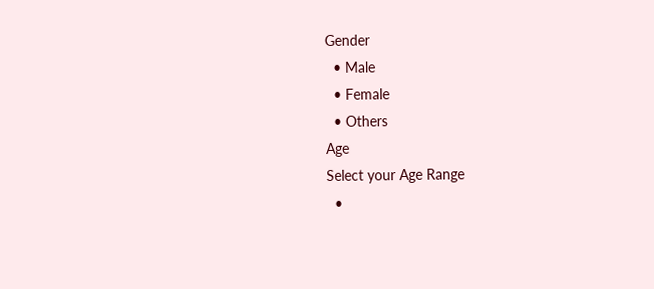Gender
  • Male
  • Female
  • Others
Age
Select your Age Range
  •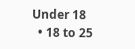Under 18
  • 18 to 25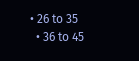• 26 to 35
  • 36 to 45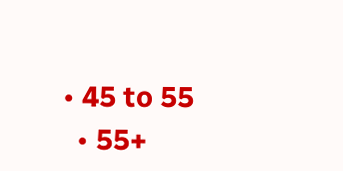• 45 to 55
  • 55+